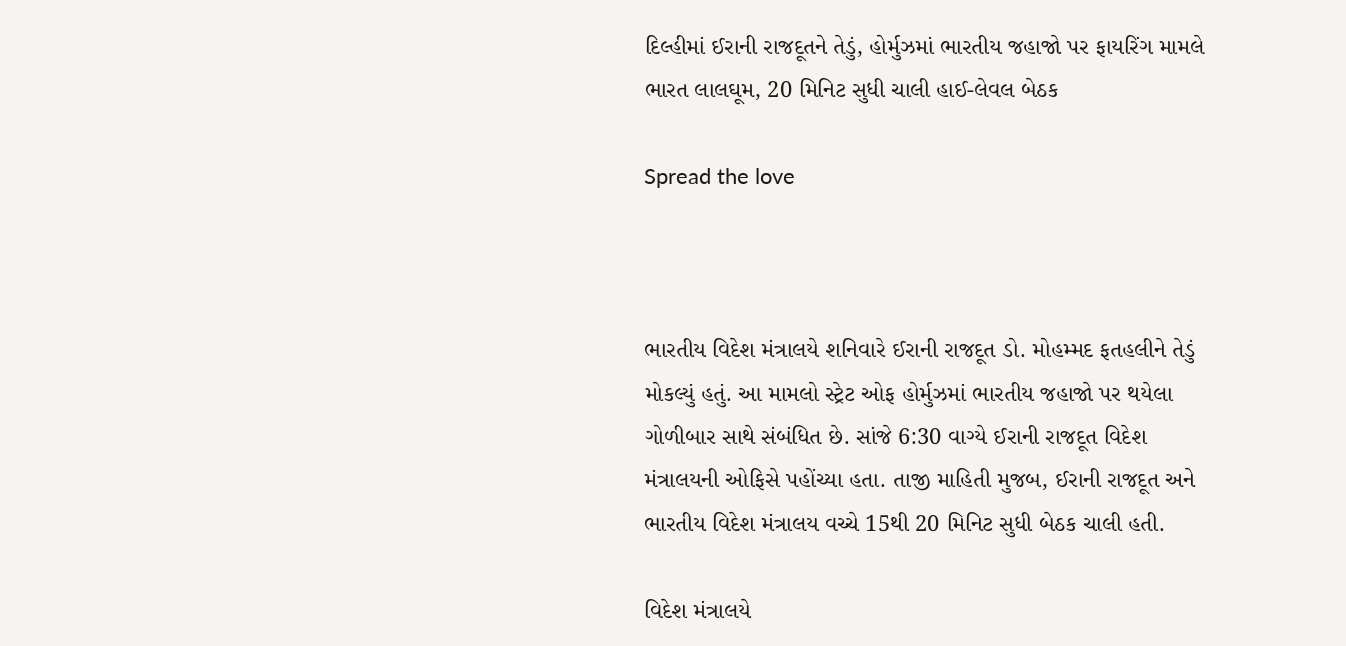દિલ્હીમાં ઈરાની રાજદૂતને તેડું, હોર્મુઝમાં ભારતીય જહાજો પર ફાયરિંગ મામલે ભારત લાલઘૂમ, 20 મિનિટ સુધી ચાલી હાઈ-લેવલ બેઠક

Spread the love



ભારતીય વિદેશ મંત્રાલયે શનિવારે ઈરાની રાજદૂત ડો. મોહમ્મદ ફતહલીને તેડું મોકલ્યું હતું. આ મામલો સ્ટ્રેટ ઓફ હોર્મુઝમાં ભારતીય જહાજો પર થયેલા ગોળીબાર સાથે સંબંધિત છે. સાંજે 6:30 વાગ્યે ઈરાની રાજદૂત વિદેશ મંત્રાલયની ઓફિસે પહોંચ્યા હતા. તાજી માહિતી મુજબ, ઈરાની રાજદૂત અને ભારતીય વિદેશ મંત્રાલય વચ્ચે 15થી 20 મિનિટ સુધી બેઠક ચાલી હતી.

વિદેશ મંત્રાલયે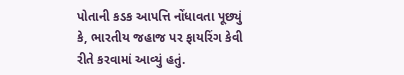પોતાની કડક આપત્તિ નોંધાવતા પૂછ્યું કે, ભારતીય જહાજ પર ફાયરિંગ કેવી રીતે કરવામાં આવ્યું હતું.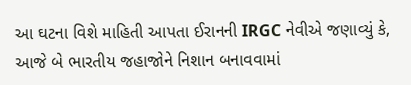આ ઘટના વિશે માહિતી આપતા ઈરાનની IRGC નેવીએ જણાવ્યું કે, આજે બે ભારતીય જહાજોને નિશાન બનાવવામાં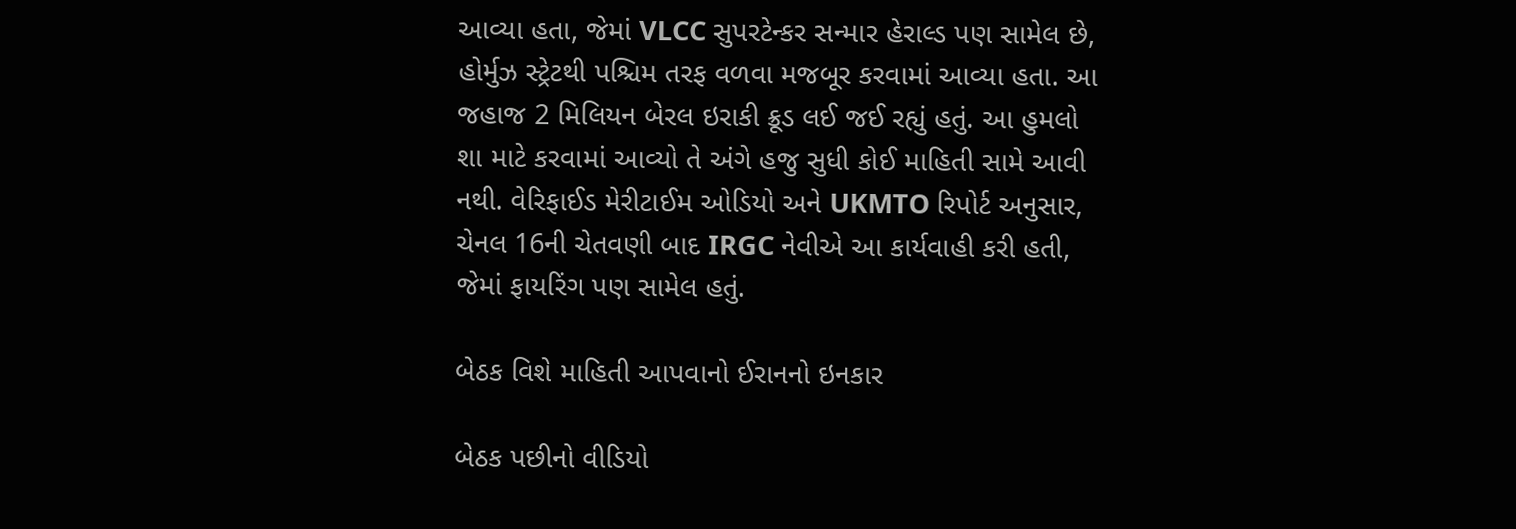આવ્યા હતા, જેમાં VLCC સુપરટેન્કર સન્માર હેરાલ્ડ પણ સામેલ છે, હોર્મુઝ સ્ટ્રેટથી પશ્ચિમ તરફ વળવા મજબૂર કરવામાં આવ્યા હતા. આ જહાજ 2 મિલિયન બેરલ ઇરાકી ક્રૂડ લઈ જઈ રહ્યું હતું. આ હુમલો શા માટે કરવામાં આવ્યો તે અંગે હજુ સુધી કોઈ માહિતી સામે આવી નથી. વેરિફાઈડ મેરીટાઈમ ઓડિયો અને UKMTO રિપોર્ટ અનુસાર, ચેનલ 16ની ચેતવણી બાદ IRGC નેવીએ આ કાર્યવાહી કરી હતી, જેમાં ફાયરિંગ પણ સામેલ હતું.

બેઠક વિશે માહિતી આપવાનો ઈરાનનો ઇનકાર

બેઠક પછીનો વીડિયો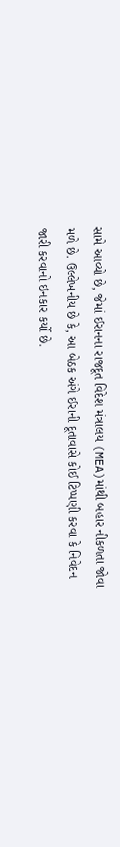સામે આવ્યો છે, જેમાં ઈરાનના રાજદૂત વિદેશ મંત્રાલય (MEA)માંથી બહાર નીકળતા જોવા મળે છે. ઉલ્લેખનીય છે કે, આ બેઠક અંગે ઈરાની દૂતાવાસે કોઈ ટિપ્પણી કરવા કે નિવેદન જારી કરવાનો ઇનકાર કર્યો છે.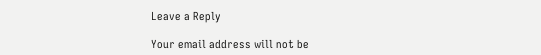Leave a Reply

Your email address will not be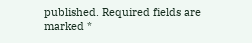published. Required fields are marked *